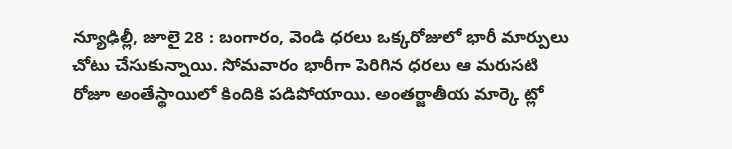న్యూఢిల్లీ, జూలై 28 : బంగారం, వెండి ధరలు ఒక్కరోజులో భారీ మార్పులు చోటు చేసుకున్నాయి. సోమవారం భారీగా పెరిగిన ధరలు ఆ మరుసటి రోజూ అంతేస్థాయిలో కిందికి పడిపోయాయి. అంతర్జాతీయ మార్కె ట్లో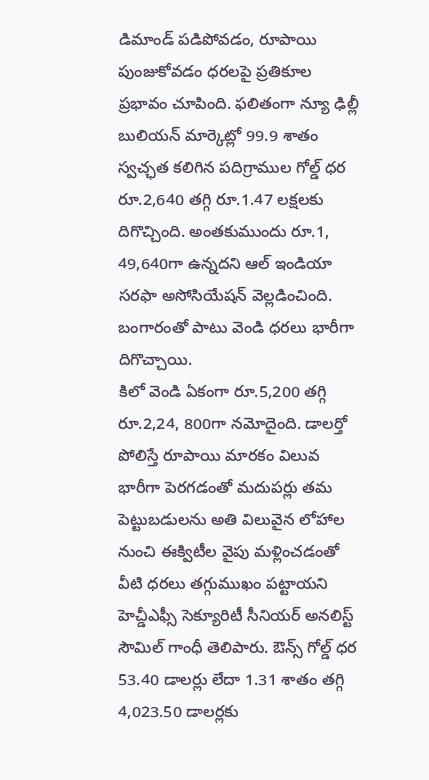డిమాండ్ పడిపోవడం, రూపాయి పుంజుకోవడం ధరలపై ప్రతికూల ప్రభావం చూపింది. ఫలితంగా న్యూ ఢిల్లీ బులియన్ మార్కెట్లో 99.9 శాతం స్వచ్ఛత కలిగిన పదిగ్రాముల గోల్డ్ ధర రూ.2,640 తగ్గి రూ.1.47 లక్షలకు దిగొచ్చింది. అంతకుముందు రూ.1, 49,640గా ఉన్నదని ఆల్ ఇండియా సరఫా అసోసియేషన్ వెల్లడించింది. బంగారంతో పాటు వెండి ధరలు భారీగా దిగొచ్చాయి.
కిలో వెండి ఏకంగా రూ.5,200 తగ్గి రూ.2,24, 800గా నమోదైంది. డాలర్తో పోలిస్తే రూపాయి మారకం విలువ భారీగా పెరగడంతో మదుపర్లు తమ పెట్టుబడులను అతి విలువైన లోహాల నుంచి ఈక్విటీల వైపు మళ్లించడంతో వీటి ధరలు తగ్గుముఖం పట్టాయని హెచ్డీఎఫ్సీ సెక్యూరిటీ సీనియర్ అనలిస్ట్ సౌమిల్ గాంధీ తెలిపారు. ఔన్స్ గోల్డ్ ధర 53.40 డాలర్లు లేదా 1.31 శాతం తగ్గి 4,023.50 డాలర్లకు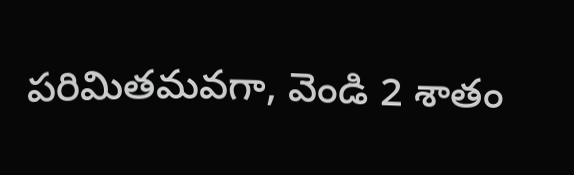పరిమితమవగా, వెండి 2 శాతం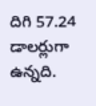దిగి 57.24 డాలర్లుగా ఉన్నది.